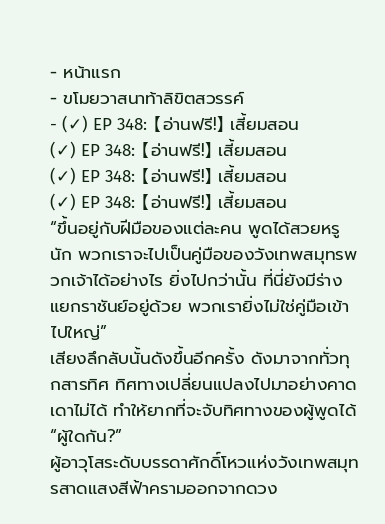- หน้าแรก
- ขโมยวาสนาท้าลิขิตสวรรค์
- (✓) EP 348: 【อ่านฟรี!】 เสี้ยมสอน
(✓) EP 348: 【อ่านฟรี!】 เสี้ยมสอน
(✓) EP 348: 【อ่านฟรี!】 เสี้ยมสอน
(✓) EP 348: 【อ่านฟรี!】 เสี้ยมสอน
“ขึ้นอยู่กับฝีมือของแต่ละคน พูดได้สวยหรูนัก พวกเราจะไปเป็นคู่มือของวังเทพสมุทรพวกเจ้าได้อย่างไร ยิ่งไปกว่านั้น ที่นี่ยังมีร่างแยกราชันย์อยู่ด้วย พวกเรายิ่งไม่ใช่คู่มือเข้าไปใหญ่”
เสียงลึกลับนั้นดังขึ้นอีกครั้ง ดังมาจากทั่วทุกสารทิศ ทิศทางเปลี่ยนแปลงไปมาอย่างคาดเดาไม่ได้ ทำให้ยากที่จะจับทิศทางของผู้พูดได้
“ผู้ใดกัน?”
ผู้อาวุโสระดับบรรดาศักดิ์โหวแห่งวังเทพสมุทรสาดแสงสีฟ้าครามออกจากดวง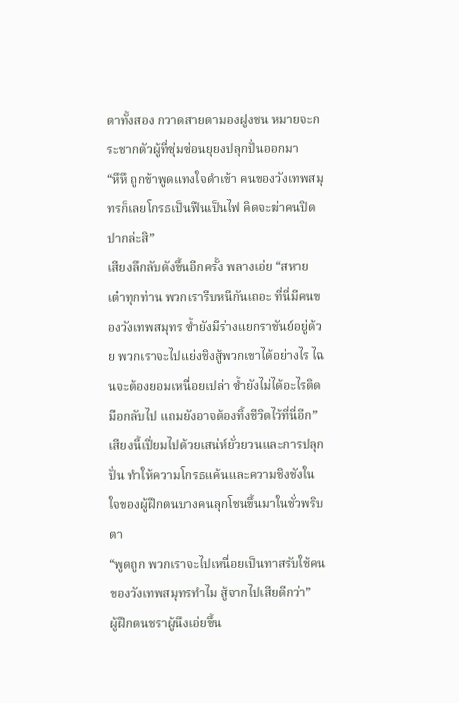ตาทั้งสอง กวาดสายตามองฝูงชน หมายจะกระชากตัวผู้ที่ซุ่มซ่อนยุยงปลุกปั่นออกมา
“หึหึ ถูกข้าพูดแทงใจดำเข้า คนของวังเทพสมุทรก็เลยโกรธเป็นฟืนเป็นไฟ คิดจะฆ่าคนปิดปากล่ะสิ”
เสียงลึกลับดังขึ้นอีกครั้ง พลางเอ่ย “สหายเต๋าทุกท่าน พวกเรารีบหนีกันเถอะ ที่นี่มีคนของวังเทพสมุทร ซ้ำยังมีร่างแยกราชันย์อยู่ด้วย พวกเราจะไปแย่งชิงสู้พวกเขาได้อย่างไร ไฉนจะต้องยอมเหนื่อยเปล่า ซ้ำยังไม่ได้อะไรติดมือกลับไป แถมยังอาจต้องทิ้งชีวิตไว้ที่นี่อีก”
เสียงนี้เปี่ยมไปด้วยเสน่ห์ยั่วยวนและการปลุกปั่น ทำให้ความโกรธแค้นและความชิงชังในใจของผู้ฝึกตนบางคนลุกโชนขึ้นมาในชั่วพริบตา
“พูดถูก พวกเราจะไปเหนื่อยเป็นทาสรับใช้คนของวังเทพสมุทรทำไม สู้จากไปเสียดีกว่า”
ผู้ฝึกตนชราผู้นึงเอ่ยขึ้น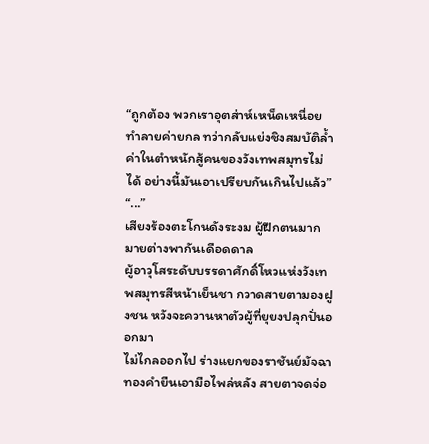“ถูกต้อง พวกเราอุตส่าห์เหน็ดเหนื่อยทำลายค่ายกล ทว่ากลับแย่งชิงสมบัติล้ำค่าในตำหนักสู้คนของวังเทพสมุทรไม่ได้ อย่างนี้มันเอาเปรียบกันเกินไปแล้ว”
“...”
เสียงร้องตะโกนดังระงม ผู้ฝึกตนมากมายต่างพากันเดือดดาล
ผู้อาวุโสระดับบรรดาศักดิ์โหวแห่งวังเทพสมุทรสีหน้าเย็นชา กวาดสายตามองฝูงชน หวังจะควานหาตัวผู้ที่ยุยงปลุกปั่นออกมา
ไม่ไกลออกไป ร่างแยกของราชันย์มัจฉาทองคำยืนเอามือไพล่หลัง สายตาจดจ่อ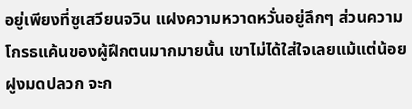อยู่เพียงที่ซูเสวียนจวิน แฝงความหวาดหวั่นอยู่ลึกๆ ส่วนความโกรธแค้นของผู้ฝึกตนมากมายนั้น เขาไม่ได้ใส่ใจเลยแม้แต่น้อย ฝูงมดปลวก จะก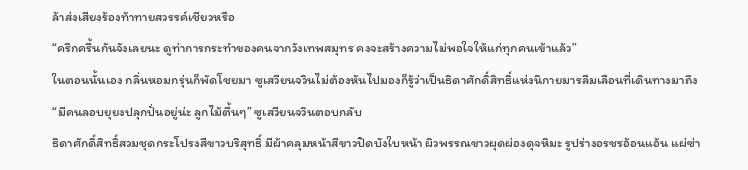ล้าส่งเสียงร้องท้าทายสวรรค์เชียวหรือ
“ครึกครื้นกันจังเลยนะ ดูท่าการกระทำของคนจากวังเทพสมุทร คงจะสร้างความไม่พอใจให้แก่ทุกคนเข้าแล้ว”
ในตอนนั้นเอง กลิ่นหอมกรุ่นก็พัดโชยมา ซูเสวียนจวินไม่ต้องหันไปมองก็รู้ว่าเป็นธิดาศักดิ์สิทธิ์แห่งนิกายมารลืมเลือนที่เดินทางมาถึง
“มีคนลอบยุยงปลุกปั่นอยู่น่ะ ลูกไม้ตื้นๆ” ซูเสวียนจวินตอบกลับ
ธิดาศักดิ์สิทธิ์สวมชุดกระโปรงสีขาวบริสุทธิ์ มีผ้าคลุมหน้าสีขาวปิดบังใบหน้า ผิวพรรณขาวผุดผ่องดุจหิมะ รูปร่างอรชรอ้อนแอ้น แผ่ซ่า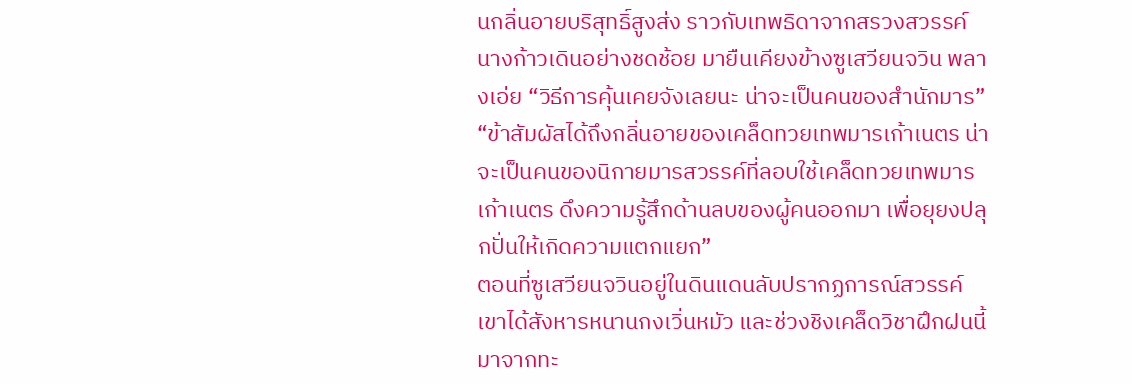นกลิ่นอายบริสุทธิ์สูงส่ง ราวกับเทพธิดาจากสรวงสวรรค์
นางก้าวเดินอย่างชดช้อย มายืนเคียงข้างซูเสวียนจวิน พลางเอ่ย “วิธีการคุ้นเคยจังเลยนะ น่าจะเป็นคนของสำนักมาร”
“ข้าสัมผัสได้ถึงกลิ่นอายของเคล็ดทวยเทพมารเก้าเนตร น่าจะเป็นคนของนิกายมารสวรรค์ที่ลอบใช้เคล็ดทวยเทพมารเก้าเนตร ดึงความรู้สึกด้านลบของผู้คนออกมา เพื่อยุยงปลุกปั่นให้เกิดความแตกแยก”
ตอนที่ซูเสวียนจวินอยู่ในดินแดนลับปรากฏการณ์สวรรค์ เขาได้สังหารหนานกงเวิ่นหมัว และช่วงชิงเคล็ดวิชาฝึกฝนนี้มาจากทะ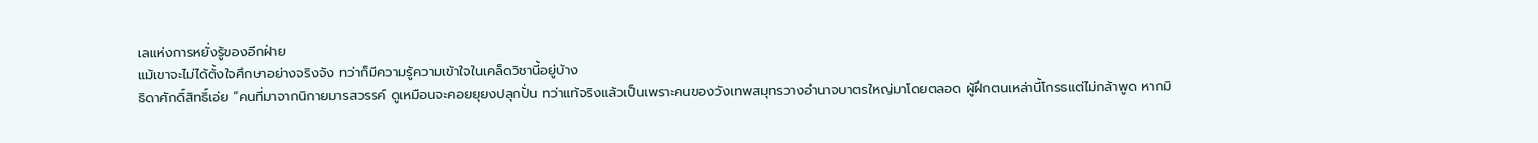เลแห่งการหยั่งรู้ของอีกฝ่าย
แม้เขาจะไม่ได้ตั้งใจศึกษาอย่างจริงจัง ทว่าก็มีความรู้ความเข้าใจในเคล็ดวิชานี้อยู่บ้าง
ธิดาศักดิ์สิทธิ์เอ่ย “คนที่มาจากนิกายมารสวรรค์ ดูเหมือนจะคอยยุยงปลุกปั่น ทว่าแท้จริงแล้วเป็นเพราะคนของวังเทพสมุทรวางอำนาจบาตรใหญ่มาโดยตลอด ผู้ฝึกตนเหล่านี้โกรธแต่ไม่กล้าพูด หากมิ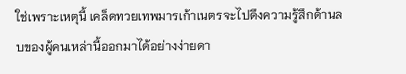ใช่เพราะเหตุนี้ เคล็ดทวยเทพมารเก้าเนตรจะไปดึงความรู้สึกด้านลบของผู้คนเหล่านี้ออกมาได้อย่างง่ายดา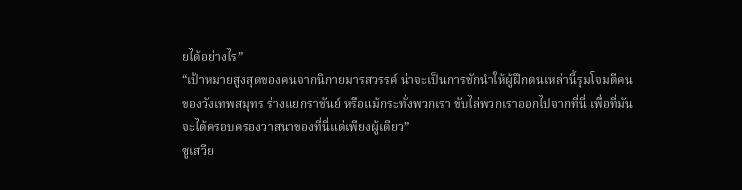ยได้อย่างไร”
“เป้าหมายสูงสุดของคนจากนิกายมารสวรรค์ น่าจะเป็นการชักนำให้ผู้ฝึกตนเหล่านี้รุมโจมตีคนของวังเทพสมุทร ร่างแยกราชันย์ หรือแม้กระทั่งพวกเรา ขับไล่พวกเราออกไปจากที่นี่ เพื่อที่มันจะได้ครอบครองวาสนาของที่นี่แต่เพียงผู้เดียว”
ซูเสวีย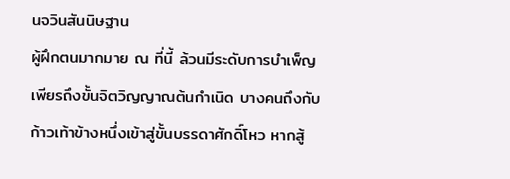นจวินสันนิษฐาน
ผู้ฝึกตนมากมาย ณ ที่นี้ ล้วนมีระดับการบำเพ็ญเพียรถึงขั้นจิตวิญญาณต้นกำเนิด บางคนถึงกับก้าวเท้าข้างหนึ่งเข้าสู่ขั้นบรรดาศักดิ์โหว หากสู้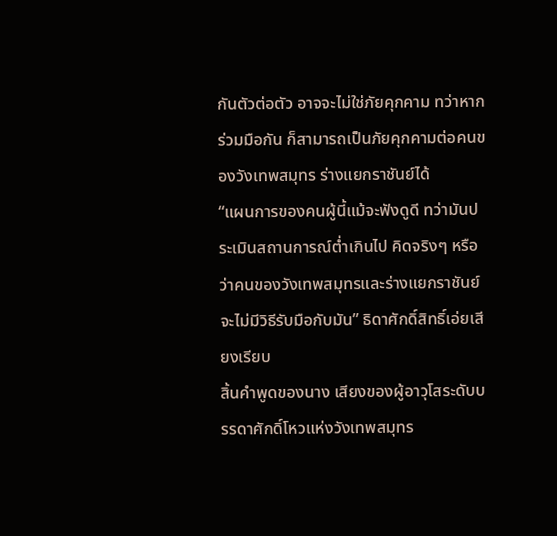กันตัวต่อตัว อาจจะไม่ใช่ภัยคุกคาม ทว่าหากร่วมมือกัน ก็สามารถเป็นภัยคุกคามต่อคนของวังเทพสมุทร ร่างแยกราชันย์ได้
“แผนการของคนผู้นี้แม้จะฟังดูดี ทว่ามันประเมินสถานการณ์ต่ำเกินไป คิดจริงๆ หรือว่าคนของวังเทพสมุทรและร่างแยกราชันย์จะไม่มีวิธีรับมือกับมัน” ธิดาศักดิ์สิทธิ์เอ่ยเสียงเรียบ
สิ้นคำพูดของนาง เสียงของผู้อาวุโสระดับบรรดาศักดิ์โหวแห่งวังเทพสมุทร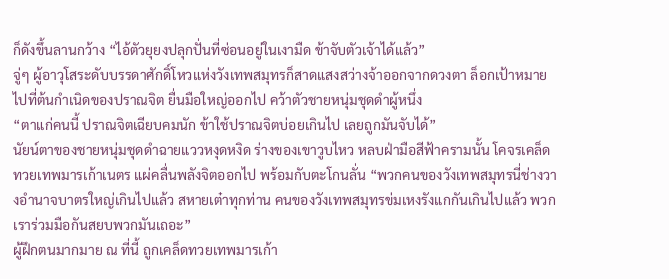ก็ดังขึ้นลานกว้าง “ไอ้ตัวยุยงปลุกปั่นที่ซ่อนอยู่ในเงามืด ข้าจับตัวเจ้าได้แล้ว”
จู่ๆ ผู้อาวุโสระดับบรรดาศักดิ์โหวแห่งวังเทพสมุทรก็สาดแสงสว่างจ้าออกจากดวงตา ล็อกเป้าหมายไปที่ต้นกำเนิดของปราณจิต ยื่นมือใหญ่ออกไป คว้าตัวชายหนุ่มชุดดำผู้หนึ่ง
“ตาแก่คนนี้ ปราณจิตเฉียบคมนัก ข้าใช้ปราณจิตบ่อยเกินไป เลยถูกมันจับได้”
นัยน์ตาของชายหนุ่มชุดดำฉายแววหงุดหงิด ร่างของเขาวูบไหว หลบฝ่ามือสีฟ้าครามนั้น โคจรเคล็ดทวยเทพมารเก้าเนตร แผ่คลื่นพลังจิตออกไป พร้อมกับตะโกนลั่น “พวกคนของวังเทพสมุทรนี่ช่างวางอำนาจบาตรใหญ่เกินไปแล้ว สหายเต๋าทุกท่าน คนของวังเทพสมุทรข่มเหงรังแกกันเกินไปแล้ว พวกเราร่วมมือกันสยบพวกมันเถอะ”
ผู้ฝึกตนมากมาย ณ ที่นี้ ถูกเคล็ดทวยเทพมารเก้า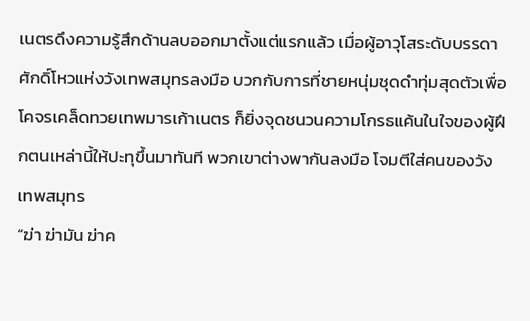เนตรดึงความรู้สึกด้านลบออกมาตั้งแต่แรกแล้ว เมื่อผู้อาวุโสระดับบรรดาศักดิ์โหวแห่งวังเทพสมุทรลงมือ บวกกับการที่ชายหนุ่มชุดดำทุ่มสุดตัวเพื่อโคจรเคล็ดทวยเทพมารเก้าเนตร ก็ยิ่งจุดชนวนความโกรธแค้นในใจของผู้ฝึกตนเหล่านี้ให้ปะทุขึ้นมาทันที พวกเขาต่างพากันลงมือ โจมตีใส่คนของวังเทพสมุทร
“ฆ่า ฆ่ามัน ฆ่าค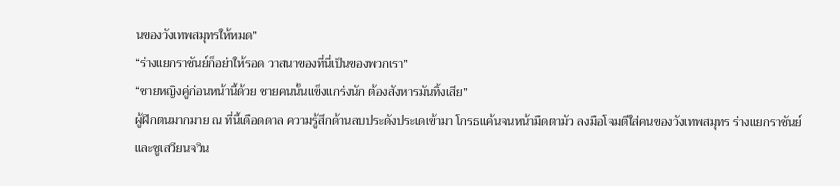นของวังเทพสมุทรให้หมด”
“ร่างแยกราชันย์ก็อย่าให้รอด วาสนาของที่นี่เป็นของพวกเรา”
“ชายหญิงคู่ก่อนหน้านี้ด้วย ชายคนนั้นแข็งแกร่งนัก ต้องสังหารมันทิ้งเสีย”
ผู้ฝึกตนมากมาย ณ ที่นี้เดือดดาล ความรู้สึกด้านลบประดังประเดเข้ามา โกรธแค้นจนหน้ามืดตามัว ลงมือโจมตีใส่คนของวังเทพสมุทร ร่างแยกราชันย์ และซูเสวียนจวิน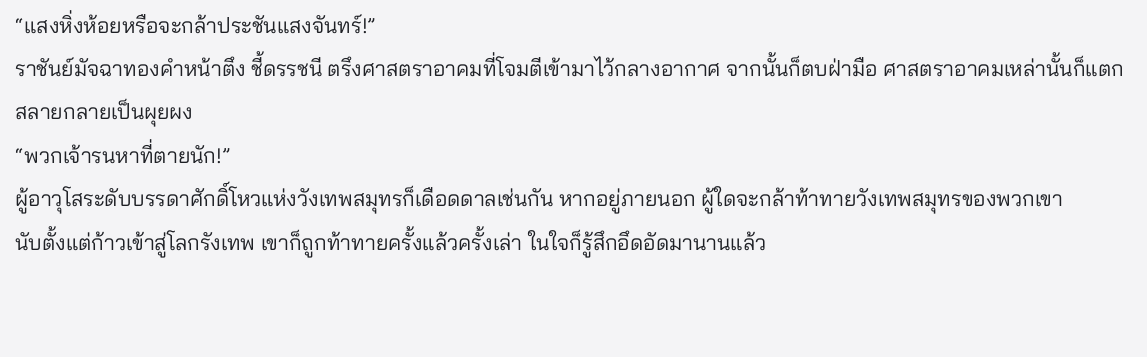“แสงหิ่งห้อยหรือจะกล้าประชันแสงจันทร์!”
ราชันย์มัจฉาทองคำหน้าตึง ชี้ดรรชนี ตรึงศาสตราอาคมที่โจมตีเข้ามาไว้กลางอากาศ จากนั้นก็ตบฝ่ามือ ศาสตราอาคมเหล่านั้นก็แตกสลายกลายเป็นผุยผง
“พวกเจ้ารนหาที่ตายนัก!”
ผู้อาวุโสระดับบรรดาศักดิ์โหวแห่งวังเทพสมุทรก็เดือดดาลเช่นกัน หากอยู่ภายนอก ผู้ใดจะกล้าท้าทายวังเทพสมุทรของพวกเขา
นับตั้งแต่ก้าวเข้าสู่โลกรังเทพ เขาก็ถูกท้าทายครั้งแล้วครั้งเล่า ในใจก็รู้สึกอึดอัดมานานแล้ว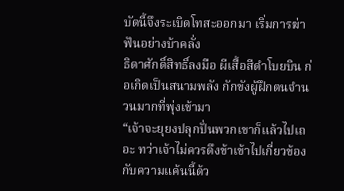บัดนี้จึงระเบิดโทสะออกมา เริ่มการฆ่าฟันอย่างบ้าคลั่ง
ธิดาศักดิ์สิทธิ์ลงมือ ผีเสื้อสีดำโบยบิน ก่อเกิดเป็นสนามพลัง กักขังผู้ฝึกตนจำนวนมากที่พุ่งเข้ามา
“เจ้าจะยุยงปลุกปั่นพวกเขาก็แล้วไปเถอะ ทว่าเจ้าไม่ควรดึงข้าเข้าไปเกี่ยวข้องกับความแค้นนี้ด้ว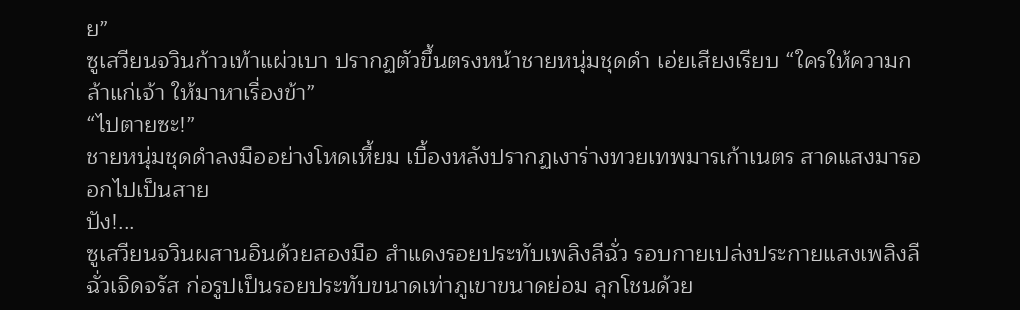ย”
ซูเสวียนจวินก้าวเท้าแผ่วเบา ปรากฏตัวขึ้นตรงหน้าชายหนุ่มชุดดำ เอ่ยเสียงเรียบ “ใครให้ความกล้าแก่เจ้า ให้มาหาเรื่องข้า”
“ไปตายซะ!”
ชายหนุ่มชุดดำลงมืออย่างโหดเหี้ยม เบื้องหลังปรากฏเงาร่างทวยเทพมารเก้าเนตร สาดแสงมารออกไปเป็นสาย
ปัง!...
ซูเสวียนจวินผสานอินด้วยสองมือ สำแดงรอยประทับเพลิงลีฉั่ว รอบกายเปล่งประกายแสงเพลิงลีฉั่วเจิดจรัส ก่อรูปเป็นรอยประทับขนาดเท่าภูเขาขนาดย่อม ลุกโชนด้วย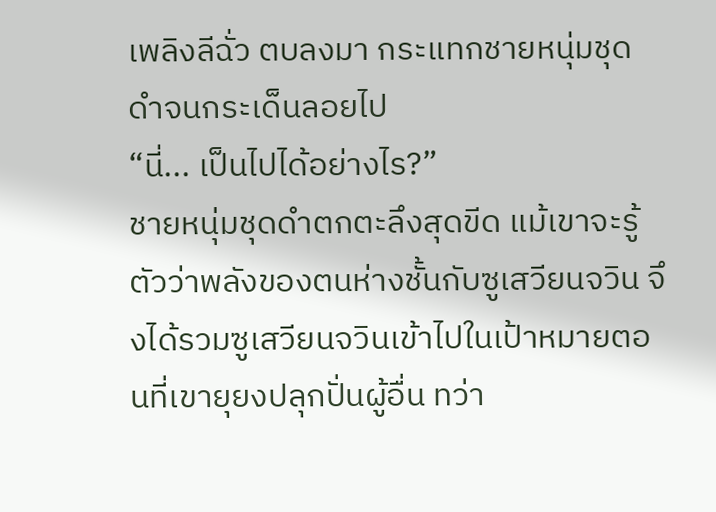เพลิงลีฉั่ว ตบลงมา กระแทกชายหนุ่มชุดดำจนกระเด็นลอยไป
“นี่... เป็นไปได้อย่างไร?”
ชายหนุ่มชุดดำตกตะลึงสุดขีด แม้เขาจะรู้ตัวว่าพลังของตนห่างชั้นกับซูเสวียนจวิน จึงได้รวมซูเสวียนจวินเข้าไปในเป้าหมายตอนที่เขายุยงปลุกปั่นผู้อื่น ทว่า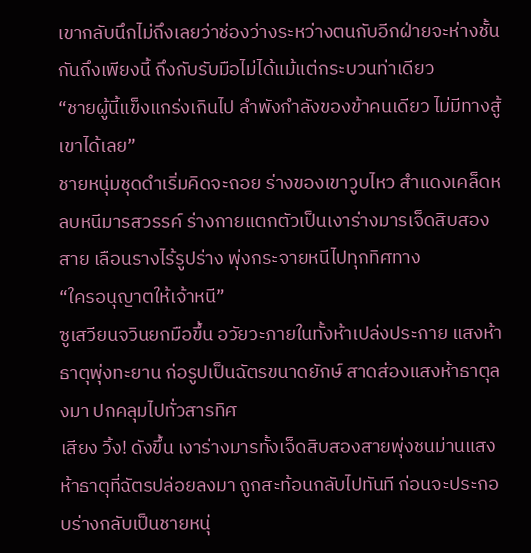เขากลับนึกไม่ถึงเลยว่าช่องว่างระหว่างตนกับอีกฝ่ายจะห่างชั้นกันถึงเพียงนี้ ถึงกับรับมือไม่ได้แม้แต่กระบวนท่าเดียว
“ชายผู้นี้แข็งแกร่งเกินไป ลำพังกำลังของข้าคนเดียว ไม่มีทางสู้เขาได้เลย”
ชายหนุ่มชุดดำเริ่มคิดจะถอย ร่างของเขาวูบไหว สำแดงเคล็ดหลบหนีมารสวรรค์ ร่างกายแตกตัวเป็นเงาร่างมารเจ็ดสิบสองสาย เลือนรางไร้รูปร่าง พุ่งกระจายหนีไปทุกทิศทาง
“ใครอนุญาตให้เจ้าหนี”
ซูเสวียนจวินยกมือขึ้น อวัยวะภายในทั้งห้าเปล่งประกาย แสงห้าธาตุพุ่งทะยาน ก่อรูปเป็นฉัตรขนาดยักษ์ สาดส่องแสงห้าธาตุลงมา ปกคลุมไปทั่วสารทิศ
เสียง วิ้ง! ดังขึ้น เงาร่างมารทั้งเจ็ดสิบสองสายพุ่งชนม่านแสงห้าธาตุที่ฉัตรปล่อยลงมา ถูกสะท้อนกลับไปทันที ก่อนจะประกอบร่างกลับเป็นชายหนุ่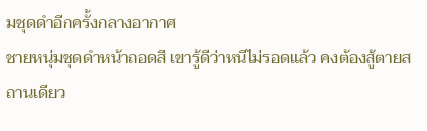มชุดดำอีกครั้งกลางอากาศ
ชายหนุ่มชุดดำหน้าถอดสี เขารู้ดีว่าหนีไม่รอดแล้ว คงต้องสู้ตายสถานเดียว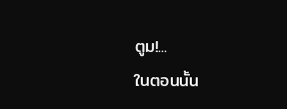ตูม!...
ในตอนนั้น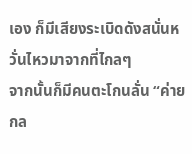เอง ก็มีเสียงระเบิดดังสนั่นหวั่นไหวมาจากที่ไกลๆ
จากนั้นก็มีคนตะโกนลั่น “ค่ายกล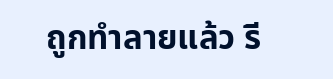ถูกทำลายแล้ว รี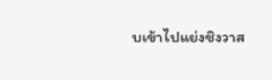บเข้าไปแย่งชิงวาส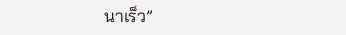นาเร็ว”